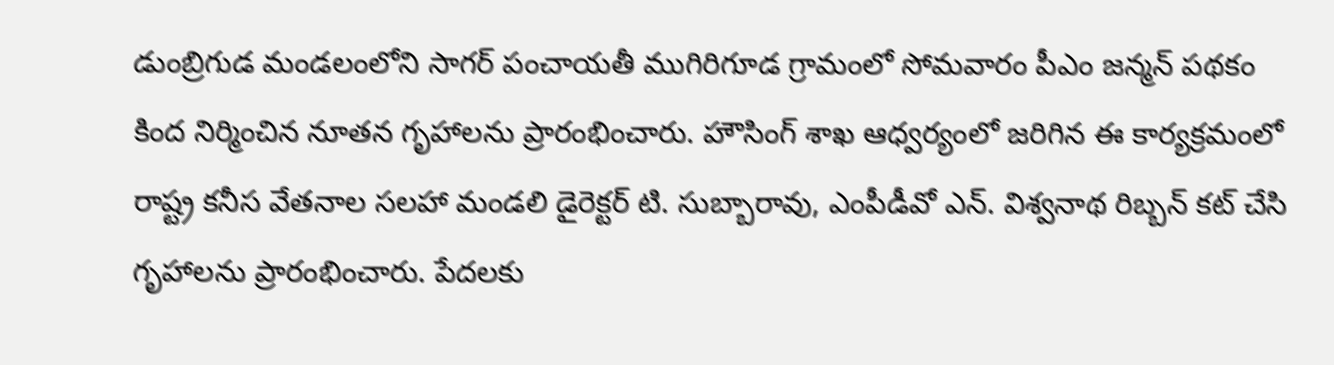డుంబ్రిగుడ మండలంలోని సాగర్ పంచాయతీ ముగిరిగూడ గ్రామంలో సోమవారం పీఎం జన్మన్ పథకం కింద నిర్మించిన నూతన గృహాలను ప్రారంభించారు. హౌసింగ్ శాఖ ఆధ్వర్యంలో జరిగిన ఈ కార్యక్రమంలో రాష్ట్ర కనీస వేతనాల సలహా మండలి డైరెక్టర్ టి. సుబ్బారావు, ఎంపీడీవో ఎన్. విశ్వనాథ రిబ్బన్ కట్ చేసి గృహాలను ప్రారంభించారు. పేదలకు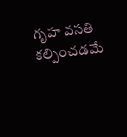గృహ వసతి కల్పించడమే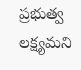ప్రభుత్వ లక్ష్యమని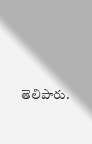తెలిపారు.